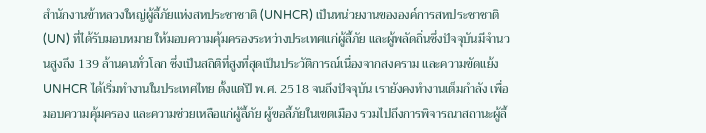สำนักงานข้าหลวงใหญ่ผู้ลี้ภัยแห่งสหประชาชาติ (UNHCR) เป็นหน่วยงานขององค์การสหประชาชาติ (UN) ที่ได้รับมอบหมาย ให้มอบความคุ้มครองระหว่างประเทศแก่ผู้ลี้ภัย และผู้พลัดถิ่นซึ่งปัจจุบันมีจำนวนสูงถึง 139 ล้านคนทั่วโลก ซึ่งเป็นสถิติที่สูงที่สุดเป็นประวัติการณ์เนื่องจากสงคราม และความขัดแย้ง
UNHCR ได้เริ่มทำงานในประเทศไทย ตั้งแต่ปี พ.ศ. 2518 จนถึงปัจจุบัน เรายังคงทำงานเต็มกำลัง เพื่อมอบความคุ้มครอง และความช่วยเหลือแก่ผู้ลี้ภัย ผู้ขอลี้ภัยในเขตเมือง รวมไปถึงการพิจารณาสถานะผู้ลี้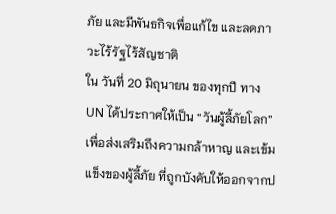ภัย และมีพันธกิจเพื่อแก้ไข และลดภาวะไร้รัฐไร้สัญชาติ
ใน วันที่ 20 มิถุนายน ของทุกปี ทาง UN ได้ประกาศให้เป็น “วันผู้ลี้ภัยโลก” เพื่อส่งเสริมถึงความกล้าหาญ และเข้มแข็งของผู้ลี้ภัย ที่ถูกบังคับให้ออกจากป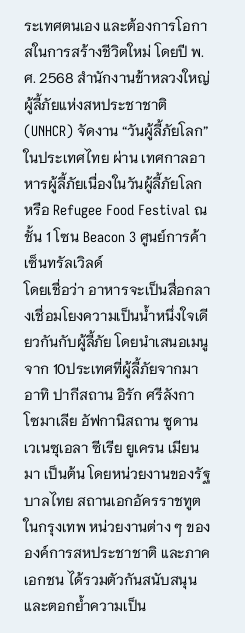ระเทศตนเอง และต้องการโอกาสในการสร้างชีวิตใหม่ โดยปี พ.ศ. 2568 สำนักงานข้าหลวงใหญ่ผู้ลี้ภัยแห่งสหประชาชาติ (UNHCR) จัดงาน “วันผู้ลี้ภัยโลก” ในประเทศไทย ผ่าน เทศกาลอาหารผู้ลี้ภัยเนื่องในวันผู้ลี้ภัยโลก หรือ Refugee Food Festival ณ ชั้น 1 โซน Beacon 3 ศูนย์การค้าเซ็นทรัลเวิลด์
โดยเชื่อว่า อาหารจะเป็นสื่อกลางเชื่อมโยงความเป็นน้ำหนึ่งใจเดียวกันกับผู้ลี้ภัย โดยนำเสนอเมนูจาก 10ประเทศที่ผู้ลี้ภัยจากมา อาทิ ปากีสถาน อิรัก ศรีลังกา โซมาเลีย อัฟกานิสถาน ซูดาน เวเนซุเอลา ซีเรีย ยูเครน เมียนมา เป็นต้น โดยหน่วยงานของรัฐบาลไทย สถานเอกอัครราชทูตในกรุงเทพ หน่วยงานต่าง ๆ ขององค์การสหประชาชาติ และภาคเอกชน ได้รวมตัวกันสนับสนุนและตอกย้ำความเป็น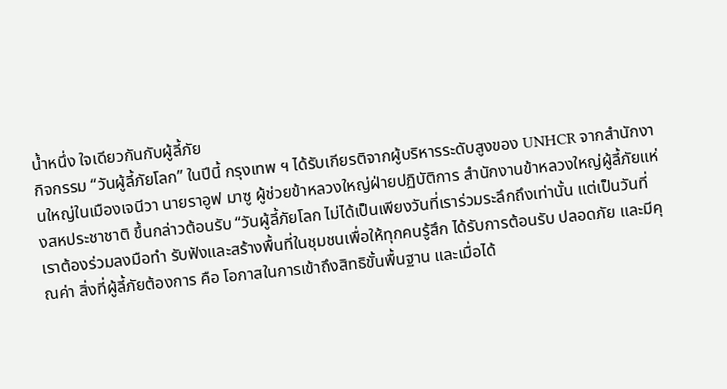น้ำหนึ่ง ใจเดียวกันกับผู้ลี้ภัย
กิจกรรม “วันผู้ลี้ภัยโลก” ในปีนี้ กรุงเทพ ฯ ได้รับเกียรติจากผู้บริหารระดับสูงของ UNHCR จากสำนักงานใหญ่ในเมืองเจนีวา นายราอูฟ มาซู ผู้ช่วยข้าหลวงใหญ่ฝ่ายปฏิบัติการ สำนักงานข้าหลวงใหญ่ผู้ลี้ภัยแห่งสหประชาชาติ ขึ้นกล่าวต้อนรับ “วันผู้ลี้ภัยโลก ไม่ได้เป็นเพียงวันที่เราร่วมระลึกถึงเท่านั้น แต่เป็นวันที่เราต้องร่วมลงมือทำ รับฟังและสร้างพื้นที่ในชุมชนเพื่อให้ทุกคนรู้สึก ได้รับการต้อนรับ ปลอดภัย และมีคุณค่า สิ่งที่ผู้ลี้ภัยต้องการ คือ โอกาสในการเข้าถึงสิทธิขั้นพื้นฐาน และเมื่อได้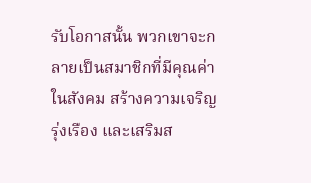รับโอกาสนั้น พวกเขาจะกลายเป็นสมาชิกที่มีคุณค่าในสังคม สร้างความเจริญรุ่งเรือง และเสริมส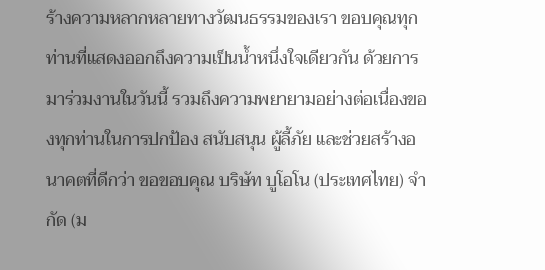ร้างความหลากหลายทางวัฒนธรรมของเรา ขอบคุณทุกท่านที่แสดงออกถึงความเป็นน้ำหนึ่งใจเดียวกัน ด้วยการมาร่วมงานในวันนี้ รวมถึงความพยายามอย่างต่อเนื่องของทุกท่านในการปกป้อง สนับสนุน ผู้ลี้ภัย และช่วยสร้างอนาคตที่ดีกว่า ขอขอบคุณ บริษัท บูโอโน (ประเทศไทย) จำกัด (ม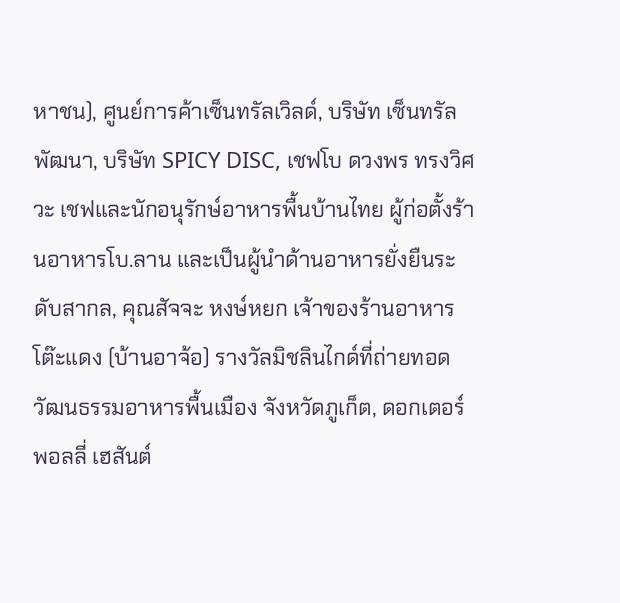หาชน), ศูนย์การค้าเซ็นทรัลเวิลด์, บริษัท เซ็นทรัลพัฒนา, บริษัท SPICY DISC, เชฟโบ ดวงพร ทรงวิศวะ เชฟและนักอนุรักษ์อาหารพื้นบ้านไทย ผู้ก่อตั้งร้านอาหารโบ.ลาน และเป็นผู้นำด้านอาหารยั่งยืนระดับสากล, คุณสัจจะ หงษ์หยก เจ้าของร้านอาหารโต๊ะแดง (บ้านอาจ้อ) รางวัลมิชลินไกด์ที่ถ่ายทอดวัฒนธรรมอาหารพื้นเมือง จังหวัดภูเก็ต, ดอกเตอร์ พอลลี่ เฮสันต์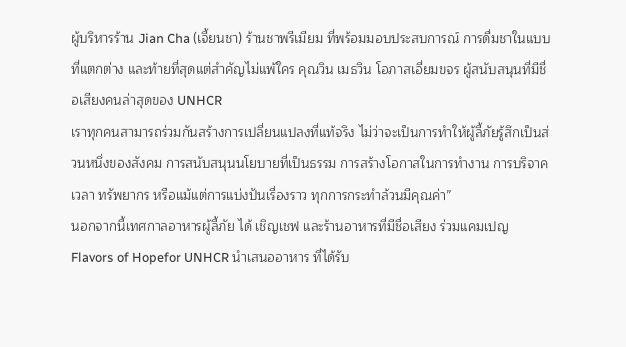ผู้บริหารร้าน Jian Cha (เจี้ยนชา) ร้านชาพรีเมียม ที่พร้อมมอบประสบการณ์ การดื่มชาในแบบที่แตกต่าง และท้ายที่สุดแต่สำคัญไม่แพ้ใคร คุณวิน เมธวิน โอภาสเอี่ยมขจร ผู้สนับสนุนที่มีชื่อเสียงคนล่าสุดของ UNHCR
เราทุกคนสามารถร่วมกันสร้างการเปลี่ยนแปลงที่แท้จริง ไม่ว่าจะเป็นการทำให้ผู้ลี้ภัยรู้สึกเป็นส่วนหนึ่งของสังคม การสนับสนุนนโยบายที่เป็นธรรม การสร้างโอกาสในการทำงาน การบริจาคเวลา ทรัพยากร หรือแม้แต่การแบ่งปันเรื่องราว ทุกการกระทำล้วนมีคุณค่า”
นอกจากนี้เทศกาลอาหารผู้ลี้ภัย ได้ เชิญเชฟ และร้านอาหารที่มีชื่อเสียง ร่วมแคมเปญ Flavors of Hopefor UNHCR นำเสนออาหาร ที่ได้รับ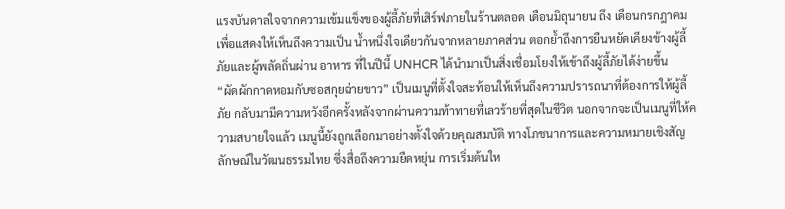แรงบันดาลใจจากความเข้มแข็งของผู้ลี้ภัยที่เสิร์ฟภายในร้านตลอด เดือนมิถุนายน ถึง เดือนกรกฎาคม เพื่อแสดงให้เห็นถึงความเป็น น้ำหนึ่งใจเดียวกันจากหลายภาคส่วน ตอกย้ำถึงการยืนหยัดเคียงข้างผู้ลี้ภัยและผู้พลัดถิ่นผ่าน อาหาร ที่ในปีนี้ UNHCR ได้นำมาเป็นสิ่งเชื่อมโยงให้เข้าถึงผู้ลี้ภัยได้ง่ายขึ้น
“ผัดผักกาดหอมกับซอสกุยฉ่ายขาว” เป็นเมนูที่ตั้งใจสะท้อนให้เห็นถึงความปรารถนาที่ต้องการให้ผู้ลี้ภัย กลับมามีความหวังอีกครั้งหลังจากผ่านความท้าทายที่เลวร้ายที่สุดในชีวิต นอกจากจะเป็นเมนูที่ให้ความสบายใจแล้ว เมนูนี้ยังถูกเลือกมาอย่างตั้งใจด้วยคุณสมบัติ ทางโภชนาการและความหมายเชิงสัญลักษณ์ในวัฒนธรรมไทย ซึ่งสื่อถึงความยืดหยุ่น การเริ่มต้นให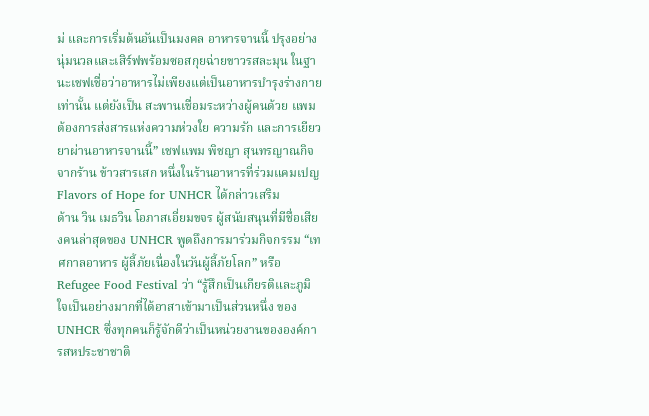ม่ และการเริ่มต้นอันเป็นมงคล อาหารจานนี้ ปรุงอย่างนุ่มนวลและเสิร์ฟพร้อมซอสกุยฉ่ายขาวรสละมุน ในฐานะเชฟเชื่อว่าอาหารไม่เพียงแต่เป็นอาหารบำรุงร่างกายเท่านั้น แต่ยังเป็น สะพานเชื่อมระหว่างผู้คนด้วย แพมต้องการส่งสารแห่งความห่วงใย ความรัก และการเยียวยาผ่านอาหารจานนี้” เชฟแพม พิชญา สุนทรญาณกิจ จากร้าน ข้าวสารเสก หนึ่งในร้านอาหารที่ร่วมแคมเปญ Flavors of Hope for UNHCR ได้กล่าวเสริม
ด้าน วิน เมธวิน โอภาสเอี่ยมขจร ผู้สนับสนุนที่มีชื่อเสียงคนล่าสุดของ UNHCR พูดถึงการมาร่วมกิจกรรม “เทศกาลอาหาร ผู้ลี้ภัยเนื่องในวันผู้ลี้ภัยโลก” หรือ Refugee Food Festival ว่า “รู้สึกเป็นเกียรติและภูมิใจเป็นอย่างมากที่ได้อาสาเข้ามาเป็นส่วนหนึ่ง ของ UNHCR ซึ่งทุกคนก็รู้จักดีว่าเป็นหน่วยงานขององค์การสหประชาชาติ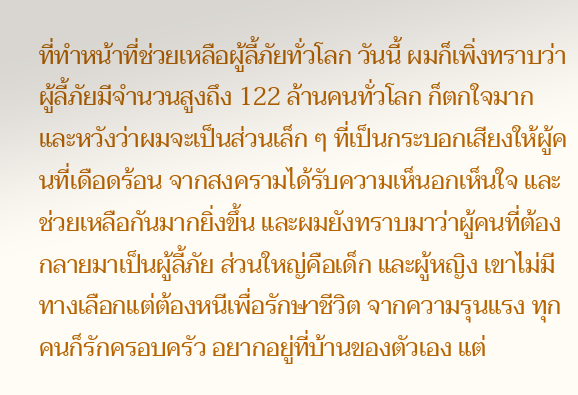ที่ทำหน้าที่ช่วยเหลือผู้ลี้ภัยทั่วโลก วันนี้ ผมก็เพิ่งทราบว่า ผู้ลี้ภัยมีจำนวนสูงถึง 122 ล้านคนทั่วโลก ก็ตกใจมาก และหวังว่าผมจะเป็นส่วนเล็ก ๆ ที่เป็นกระบอกเสียงให้ผู้คนที่เดือดร้อน จากสงครามได้รับความเห็นอกเห็นใจ และช่วยเหลือกันมากยิ่งขึ้น และผมยังทราบมาว่าผู้คนที่ต้องกลายมาเป็นผู้ลี้ภัย ส่วนใหญ่คือเด็ก และผู้หญิง เขาไม่มีทางเลือกแต่ต้องหนีเพื่อรักษาชีวิต จากความรุนแรง ทุกคนก็รักครอบครัว อยากอยู่ที่บ้านของตัวเอง แต่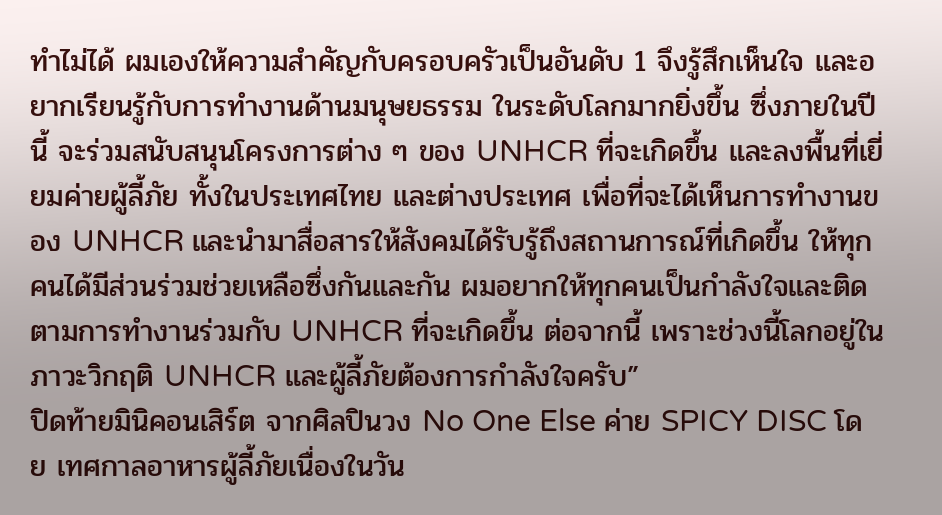ทำไม่ได้ ผมเองให้ความสำคัญกับครอบครัวเป็นอันดับ 1 จึงรู้สึกเห็นใจ และอยากเรียนรู้กับการทำงานด้านมนุษยธรรม ในระดับโลกมากยิ่งขึ้น ซึ่งภายในปีนี้ จะร่วมสนับสนุนโครงการต่าง ๆ ของ UNHCR ที่จะเกิดขึ้น และลงพื้นที่เยี่ยมค่ายผู้ลี้ภัย ทั้งในประเทศไทย และต่างประเทศ เพื่อที่จะได้เห็นการทำงานของ UNHCR และนำมาสื่อสารให้สังคมได้รับรู้ถึงสถานการณ์ที่เกิดขึ้น ให้ทุกคนได้มีส่วนร่วมช่วยเหลือซึ่งกันและกัน ผมอยากให้ทุกคนเป็นกำลังใจและติดตามการทำงานร่วมกับ UNHCR ที่จะเกิดขึ้น ต่อจากนี้ เพราะช่วงนี้โลกอยู่ในภาวะวิกฤติ UNHCR และผู้ลี้ภัยต้องการกำลังใจครับ”
ปิดท้ายมินิคอนเสิร์ต จากศิลปินวง No One Else ค่าย SPICY DISC โดย เทศกาลอาหารผู้ลี้ภัยเนื่องในวัน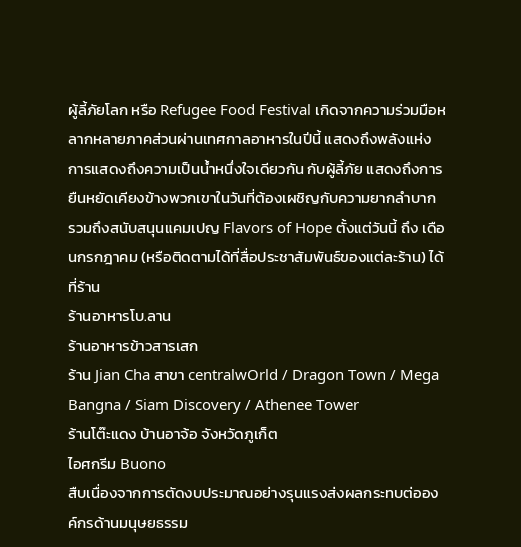ผู้ลี้ภัยโลก หรือ Refugee Food Festival เกิดจากความร่วมมือหลากหลายภาคส่วนผ่านเทศกาลอาหารในปีนี้ แสดงถึงพลังแห่งการแสดงถึงความเป็นน้ำหนึ่งใจเดียวกัน กับผู้ลี้ภัย แสดงถึงการยืนหยัดเคียงข้างพวกเขาในวันที่ต้องเผชิญกับความยากลำบาก
รวมถึงสนับสนุนแคมเปญ Flavors of Hope ตั้งแต่วันนี้ ถึง เดือนกรกฎาคม (หรือติดตามได้ที่สื่อประชาสัมพันธ์ของแต่ละร้าน) ได้ที่ร้าน
ร้านอาหารโบ.ลาน
ร้านอาหารข้าวสารเสก
ร้าน Jian Cha สาขา centralwOrld / Dragon Town / Mega Bangna / Siam Discovery / Athenee Tower
ร้านโต๊ะแดง บ้านอาจ้อ จังหวัดภูเก็ต
ไอศกรีม Buono
สืบเนื่องจากการตัดงบประมาณอย่างรุนแรงส่งผลกระทบต่อองค์กรด้านมนุษยธรรม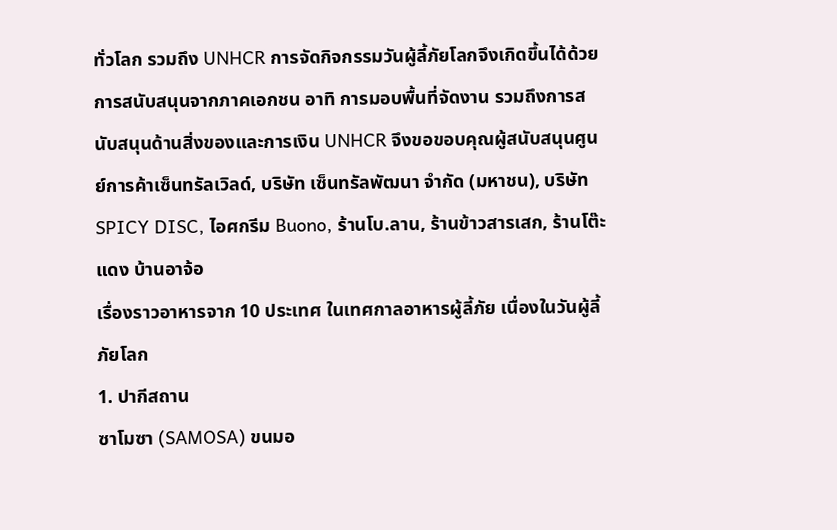ทั่วโลก รวมถึง UNHCR การจัดกิจกรรมวันผู้ลี้ภัยโลกจึงเกิดขึ้นได้ด้วยการสนับสนุนจากภาคเอกชน อาทิ การมอบพื้นที่จัดงาน รวมถึงการสนับสนุนด้านสิ่งของและการเงิน UNHCR จึงขอขอบคุณผู้สนับสนุนศูนย์การค้าเซ็นทรัลเวิลด์, บริษัท เซ็นทรัลพัฒนา จำกัด (มหาชน), บริษัท SPICY DISC, ไอศกรีม Buono, ร้านโบ.ลาน, ร้านข้าวสารเสก, ร้านโต๊ะแดง บ้านอาจ้อ
เรื่องราวอาหารจาก 10 ประเทศ ในเทศกาลอาหารผู้ลี้ภัย เนื่องในวันผู้ลี้ภัยโลก
1. ปากีสถาน
ซาโมซา (SAMOSA) ขนมอ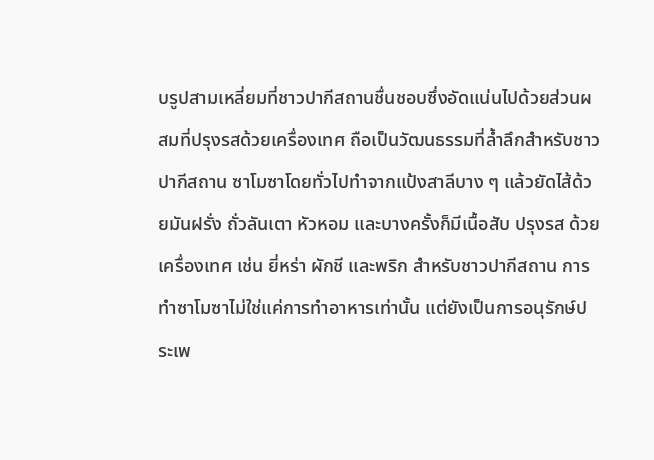บรูปสามเหลี่ยมที่ชาวปากีสถานชื่นชอบซึ่งอัดแน่นไปด้วยส่วนผสมที่ปรุงรสด้วยเครื่องเทศ ถือเป็นวัฒนธรรมที่ล้ำลึกสำหรับชาวปากีสถาน ซาโมซาโดยทั่วไปทำจากแป้งสาลีบาง ๆ แล้วยัดไส้ด้วยมันฝรั่ง ถั่วลันเตา หัวหอม และบางครั้งก็มีเนื้อสับ ปรุงรส ด้วยเครื่องเทศ เช่น ยี่หร่า ผักชี และพริก สำหรับชาวปากีสถาน การทำซาโมซาไม่ใช่แค่การทำอาหารเท่านั้น แต่ยังเป็นการอนุรักษ์ประเพ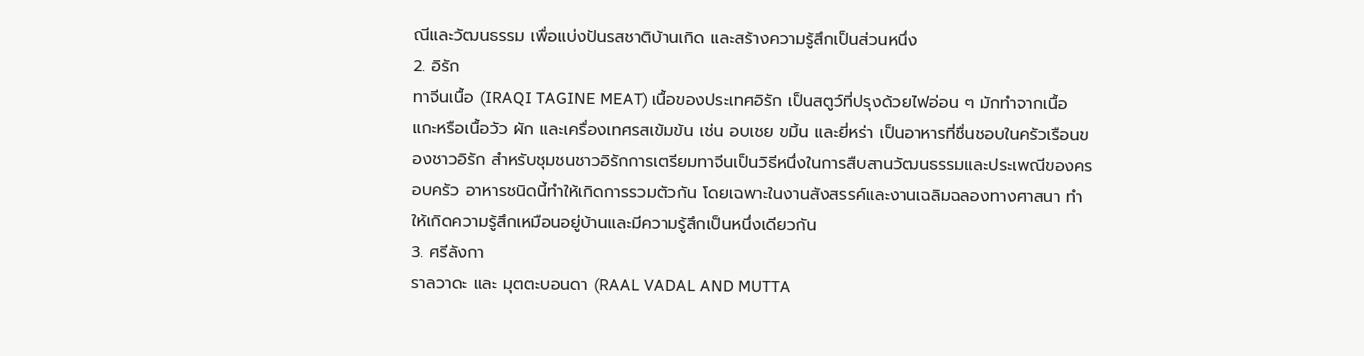ณีและวัฒนธรรม เพื่อแบ่งปันรสชาติบ้านเกิด และสร้างความรู้สึกเป็นส่วนหนึ่ง
2. อิรัก
ทาจีนเนื้อ (IRAQI TAGINE MEAT) เนื้อของประเทศอิรัก เป็นสตูว์ที่ปรุงด้วยไฟอ่อน ๆ มักทำจากเนื้อแกะหรือเนื้อวัว ผัก และเครื่องเทศรสเข้มข้น เช่น อบเชย ขมิ้น และยี่หร่า เป็นอาหารที่ชื่นชอบในครัวเรือนของชาวอิรัก สำหรับชุมชนชาวอิรักการเตรียมทาจีนเป็นวิธีหนึ่งในการสืบสานวัฒนธรรมและประเพณีของครอบครัว อาหารชนิดนี้ทำให้เกิดการรวมตัวกัน โดยเฉพาะในงานสังสรรค์และงานเฉลิมฉลองทางศาสนา ทำให้เกิดความรู้สึกเหมือนอยู่บ้านและมีความรู้สึกเป็นหนึ่งเดียวกัน
3. ศรีลังกา
ราลวาดะ และ มุตตะบอนดา (RAAL VADAL AND MUTTA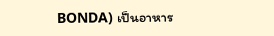BONDA) เป็นอาหาร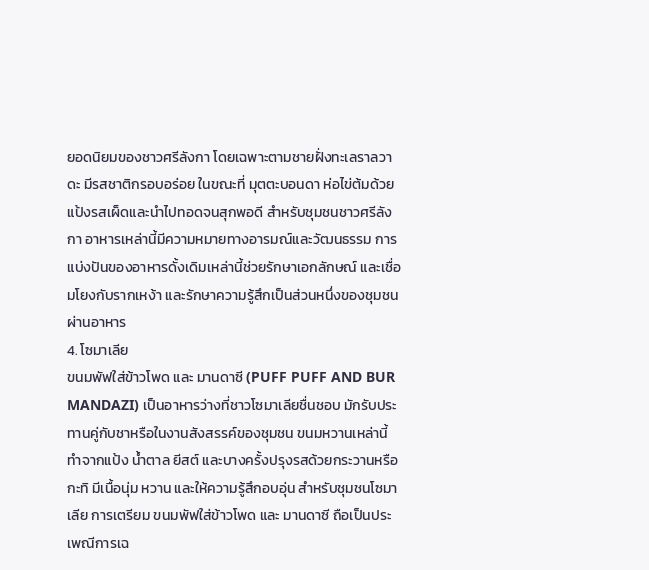ยอดนิยมของชาวศรีลังกา โดยเฉพาะตามชายฝั่งทะเลราลวาดะ มีรสชาติกรอบอร่อย ในขณะที่ มุตตะบอนดา ห่อไข่ต้มด้วยแป้งรสเผ็ดและนำไปทอดจนสุกพอดี สำหรับชุมชนชาวศรีลังกา อาหารเหล่านี้มีความหมายทางอารมณ์และวัฒนธรรม การแบ่งปันของอาหารดั้งเดิมเหล่านี้ช่วยรักษาเอกลักษณ์ และเชื่อมโยงกับรากเหง้า และรักษาความรู้สึกเป็นส่วนหนึ่งของชุมชนผ่านอาหาร
4. โซมาเลีย
ขนมพัฟใส่ข้าวโพด และ มานดาซี (PUFF PUFF AND BUR MANDAZI) เป็นอาหารว่างที่ชาวโซมาเลียชื่นชอบ มักรับประทานคู่กับชาหรือในงานสังสรรค์ของชุมชน ขนมหวานเหล่านี้ทำจากแป้ง น้ำตาล ยีสต์ และบางครั้งปรุงรสด้วยกระวานหรือกะทิ มีเนื้อนุ่ม หวาน และให้ความรู้สึกอบอุ่น สำหรับชุมชนโซมาเลีย การเตรียม ขนมพัฟใส่ข้าวโพด และ มานดาซี ถือเป็นประเพณีการเฉ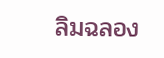ลิมฉลอง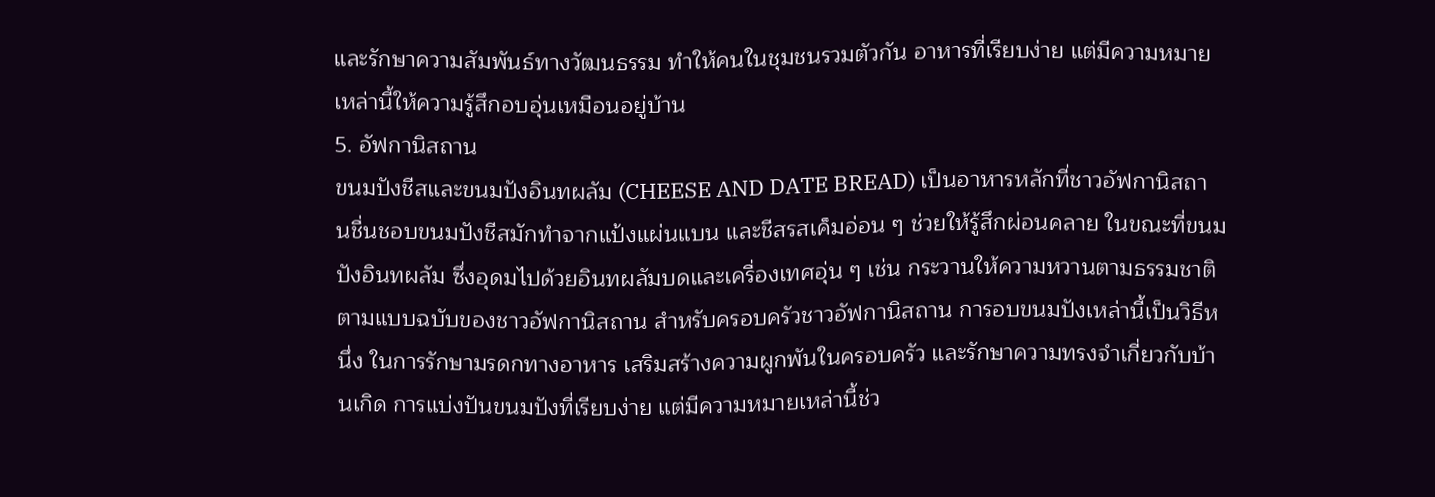และรักษาความสัมพันธ์ทางวัฒนธรรม ทำให้คนในชุมชนรวมตัวกัน อาหารที่เรียบง่าย แต่มีความหมายเหล่านี้ให้ความรู้สึกอบอุ่นเหมือนอยู่บ้าน
5. อัฟกานิสถาน
ขนมปังชีสและขนมปังอินทผลัม (CHEESE AND DATE BREAD) เป็นอาหารหลักที่ชาวอัฟกานิสถานชื่นชอบขนมปังชีสมักทำจากแป้งแผ่นแบน และชีสรสเค็มอ่อน ๆ ช่วยให้รู้สึกผ่อนคลาย ในขณะที่ขนมปังอินทผลัม ซึ่งอุดมไปด้วยอินทผลัมบดและเครื่องเทศอุ่น ๆ เช่น กระวานให้ความหวานตามธรรมชาติตามแบบฉบับของชาวอัฟกานิสถาน สำหรับครอบครัวชาวอัฟกานิสถาน การอบขนมปังเหล่านี้เป็นวิธีหนึ่ง ในการรักษามรดกทางอาหาร เสริมสร้างความผูกพันในครอบครัว และรักษาความทรงจำเกี่ยวกับบ้านเกิด การแบ่งปันขนมปังที่เรียบง่าย แต่มีความหมายเหล่านี้ช่ว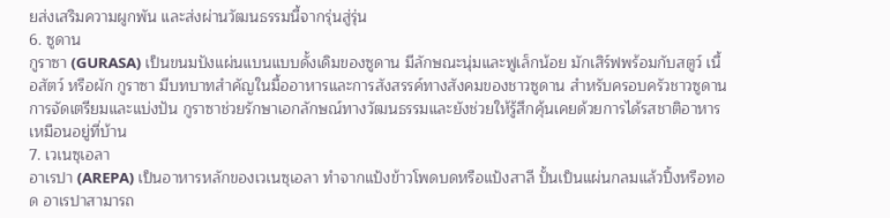ยส่งเสริมความผูกพัน และส่งผ่านวัฒนธรรมนี้จากรุ่นสู่รุ่น
6. ซูดาน
กูราซา (GURASA) เป็นขนมปังแผ่นแบนแบบดั้งเดิมของซูดาน มีลักษณะนุ่มและฟูเล็กน้อย มักเสิร์ฟพร้อมกับสตูว์ เนื้อสัตว์ หรือผัก กูราซา มีบทบาทสำคัญในมื้ออาหารและการสังสรรค์ทางสังคมของชาวซูดาน สำหรับครอบครัวชาวซูดาน การจัดเตรียมและแบ่งปัน กูราซาช่วยรักษาเอกลักษณ์ทางวัฒนธรรมและยังช่วยให้รู้สึกคุ้นเคยด้วยการได้รสชาติอาหารเหมือนอยู่ที่บ้าน
7. เวเนซุเอลา
อาเรปา (AREPA) เป็นอาหารหลักของเวเนซุเอลา ทำจากแป้งข้าวโพดบดหรือแป้งสาลี ปั้นเป็นแผ่นกลมแล้วปิ้งหรือทอด อาเรปาสามารถ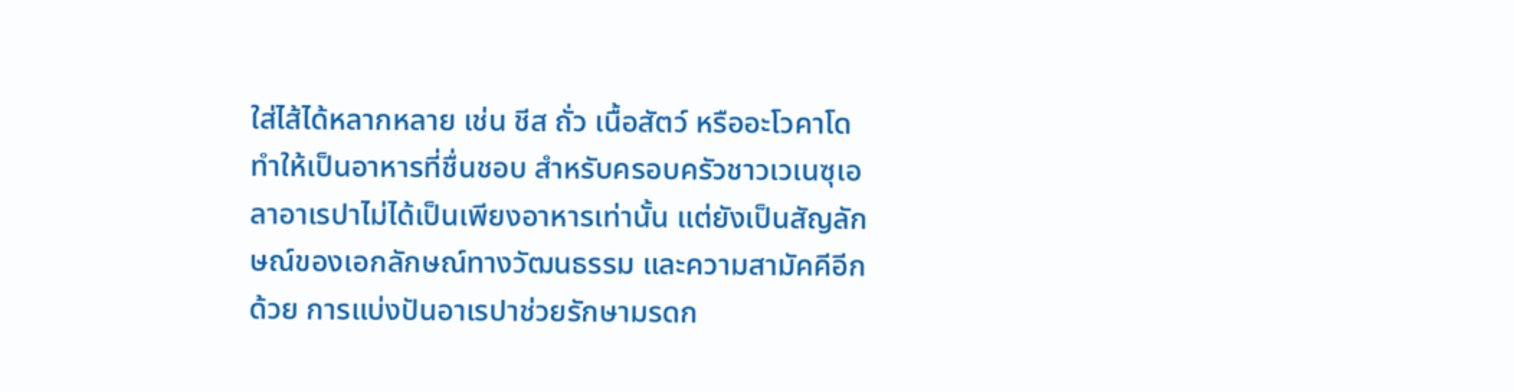ใส่ไส้ได้หลากหลาย เช่น ชีส ถั่ว เนื้อสัตว์ หรืออะโวคาโด ทำให้เป็นอาหารที่ชื่นชอบ สำหรับครอบครัวชาวเวเนซุเอลาอาเรปาไม่ได้เป็นเพียงอาหารเท่านั้น แต่ยังเป็นสัญลักษณ์ของเอกลักษณ์ทางวัฒนธรรม และความสามัคคีอีกด้วย การแบ่งปันอาเรปาช่วยรักษามรดก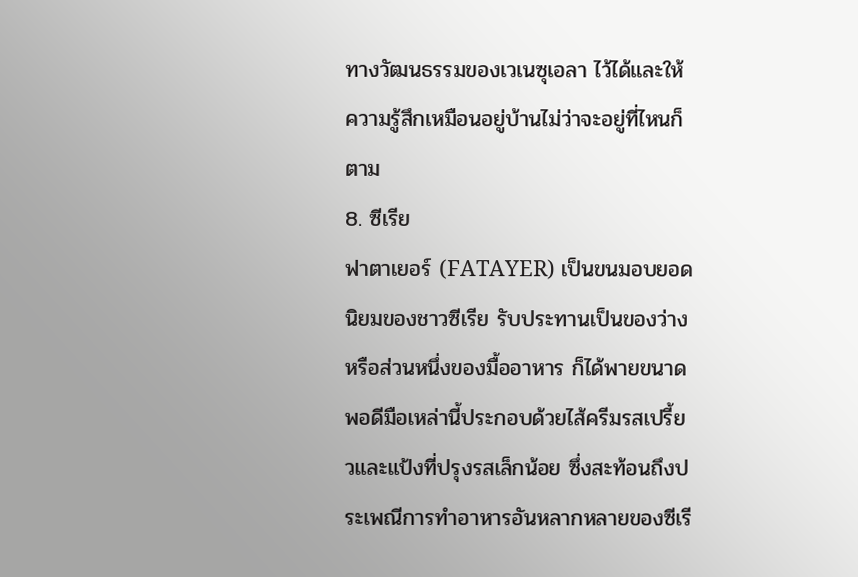ทางวัฒนธรรมของเวเนซุเอลา ไว้ได้และให้ความรู้สึกเหมือนอยู่บ้านไม่ว่าจะอยู่ที่ไหนก็ตาม
8. ซีเรีย
ฟาตาเยอร์ (FATAYER) เป็นขนมอบยอดนิยมของชาวซีเรีย รับประทานเป็นของว่างหรือส่วนหนึ่งของมื้ออาหาร ก็ได้พายขนาดพอดีมือเหล่านี้ประกอบด้วยไส้ครีมรสเปรี้ยวและแป้งที่ปรุงรสเล็กน้อย ซึ่งสะท้อนถึงประเพณีการทำอาหารอันหลากหลายของซีเรี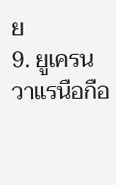ย
9. ยูเครน
วาแรนือกือ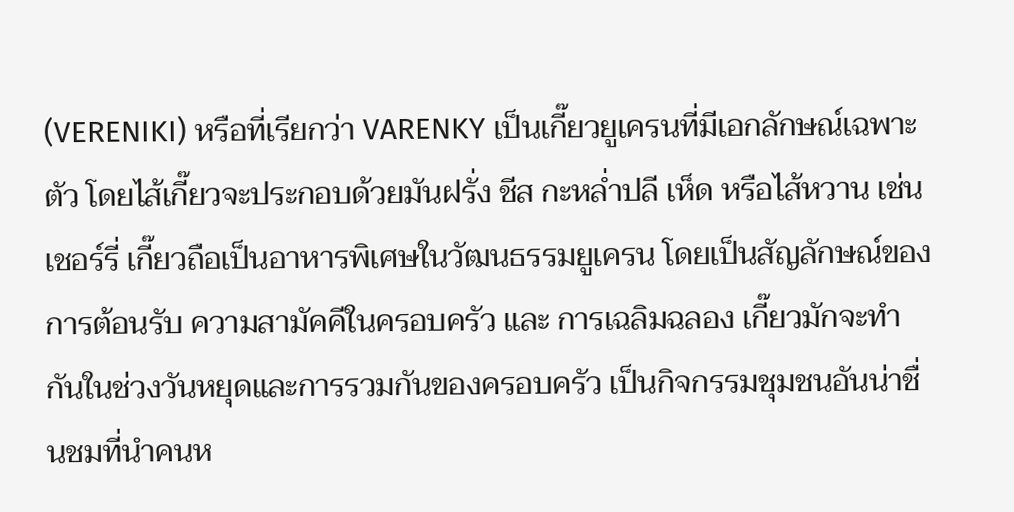(VERENIKI) หรือที่เรียกว่า VARENKY เป็นเกี๊ยวยูเครนที่มีเอกลักษณ์เฉพาะตัว โดยไส้เกี๊ยวจะประกอบด้วยมันฝรั่ง ชีส กะหล่ำปลี เห็ด หรือไส้หวาน เช่น เชอร์รี่ เกี๊ยวถือเป็นอาหารพิเศษในวัฒนธรรมยูเครน โดยเป็นสัญลักษณ์ของการต้อนรับ ความสามัคคีในครอบครัว และ การเฉลิมฉลอง เกี๊ยวมักจะทำกันในช่วงวันหยุดและการรวมกันของครอบครัว เป็นกิจกรรมชุมชนอันน่าชื่นชมที่นำคนห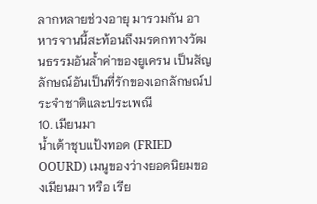ลากหลายช่วงอายุ มารวมกัน อาหารจานนี้สะท้อนถึงมรดกทางวัฒนธรรมอันล้ำค่าของยูเครน เป็นสัญลักษณ์อันเป็นที่รักของเอกลักษณ์ประจำชาติและประเพณี
10. เมียนมา
น้ำเต้าชุบแป้งทอด (FRIED OOURD) เมนูของว่างยอดนิยมของเมียนมา หรือ เรีย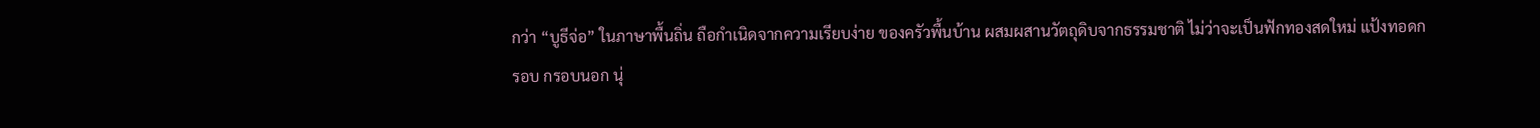กว่า “บูธีจ่อ” ในภาษาพื้นถิ่น ถือกำเนิดจากความเรียบง่าย ของครัวพื้นบ้าน ผสมผสานวัตถุดิบจากธรรมชาติ ไม่ว่าจะเป็นฟักทองสดใหม่ แป้งทอดกรอบ กรอบนอก นุ่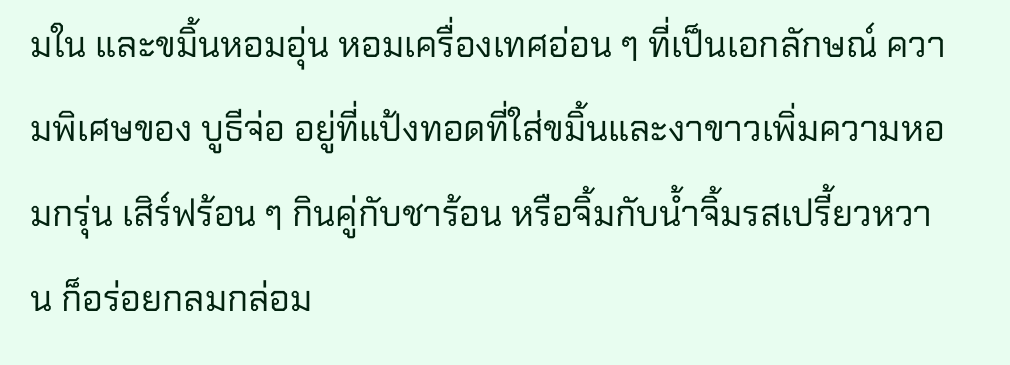มใน และขมิ้นหอมอุ่น หอมเครื่องเทศอ่อน ๆ ที่เป็นเอกลักษณ์ ความพิเศษของ บูธีจ่อ อยู่ที่แป้งทอดที่ใส่ขมิ้นและงาขาวเพิ่มความหอมกรุ่น เสิร์ฟร้อน ๆ กินคู่กับชาร้อน หรือจิ้มกับน้ำจิ้มรสเปรี้ยวหวาน ก็อร่อยกลมกล่อม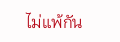ไม่แพ้กัน